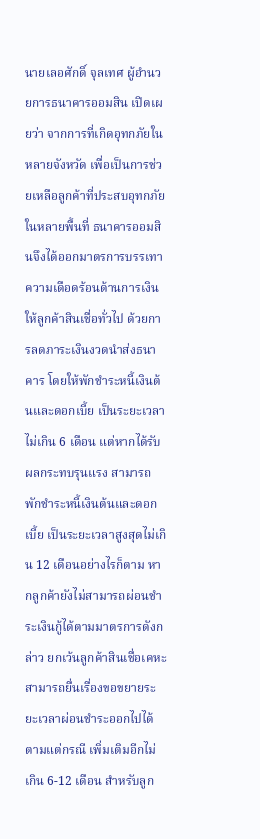นายเลอศักดิ์ จุลเทศ ผู้อำนวยการธนาคารออมสิน เปิดเผยว่า จากการที่เกิดอุทกภัยในหลายจังหวัด เพื่อเป็นการช่วยเหลือลูกค้าที่ประสบอุทกภัยในหลายพื้นที่ ธนาคารออมสินจึงได้ออกมาตรการบรรเทาความเดือดร้อนด้านการเงินให้ลูกค้าสินเชื่อทั่วไป ด้วยการลดภาระเงินงวดนำส่งธนาคาร โดยให้พักชำระหนี้เงินต้นและดอกเบี้ย เป็นระยะเวลาไม่เกิน 6 เดือน แต่หากได้รับผลกระทบรุนแรง สามารถพักชำระหนี้เงินต้นและดอกเบี้ย เป็นระยะเวลาสูงสุดไม่เกิน 12 เดือนอย่างไรก็ตาม หากลูกค้ายังไม่สามารถผ่อนชำระเงินกู้ได้ตามมาตรการดังกล่าว ยกเว้นลูกค้าสินเชื่อเคหะ สามารถยื่นเรื่องขอขยายระยะเวลาผ่อนชำระออกไปได้ตามแต่กรณี เพิ่มเติมอีกไม่เกิน 6-12 เดือน สำหรับลูก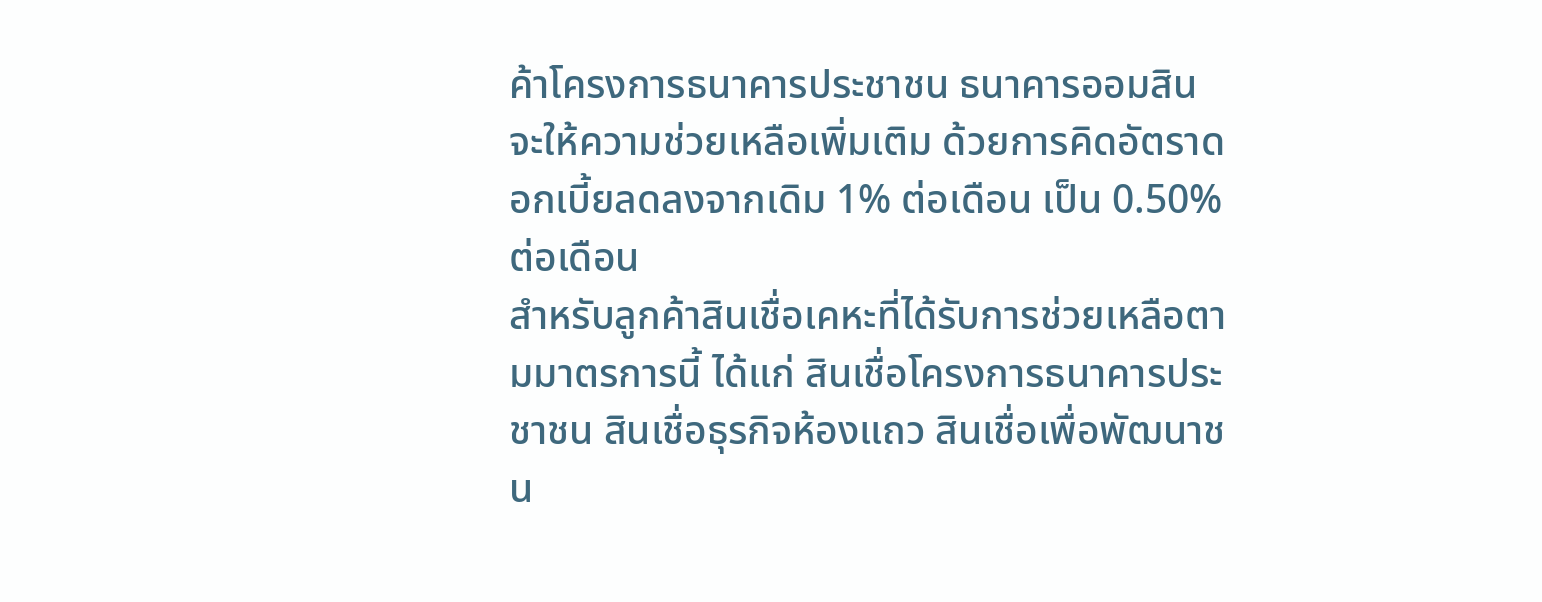ค้าโครงการธนาคารประชาชน ธนาคารออมสินจะให้ความช่วยเหลือเพิ่มเติม ด้วยการคิดอัตราดอกเบี้ยลดลงจากเดิม 1% ต่อเดือน เป็น 0.50% ต่อเดือน
สำหรับลูกค้าสินเชื่อเคหะที่ได้รับการช่วยเหลือตามมาตรการนี้ ได้แก่ สินเชื่อโครงการธนาคารประชาชน สินเชื่อธุรกิจห้องแถว สินเชื่อเพื่อพัฒนาชน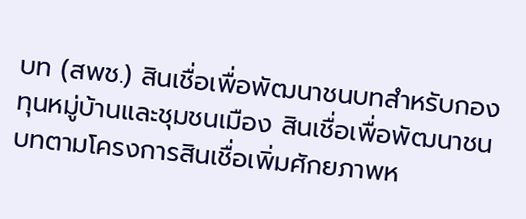บท (สพช.) สินเชื่อเพื่อพัฒนาชนบทสำหรับกองทุนหมู่บ้านและชุมชนเมือง สินเชื่อเพื่อพัฒนาชนบทตามโครงการสินเชื่อเพิ่มศักยภาพห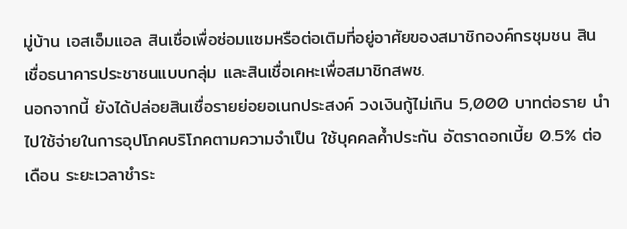มู่บ้าน เอสเอ็มแอล สินเชื่อเพื่อซ่อมแซมหรือต่อเติมที่อยู่อาศัยของสมาชิกองค์กรชุมชน สินเชื่อธนาคารประชาชนแบบกลุ่ม และสินเชื่อเคหะเพื่อสมาชิกสพช.
นอกจากนี้ ยังได้ปล่อยสินเชื่อรายย่อยอเนกประสงค์ วงเงินกู้ไม่เกิน 5,000 บาทต่อราย นำไปใช้จ่ายในการอุปโภคบริโภคตามความจำเป็น ใช้บุคคลค้ำประกัน อัตราดอกเบี้ย 0.5% ต่อเดือน ระยะเวลาชำระ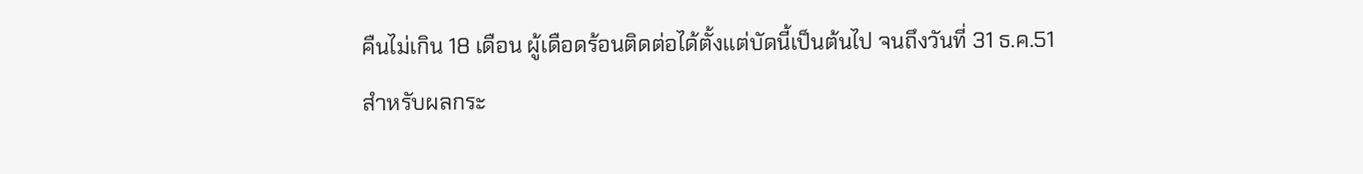คืนไม่เกิน 18 เดือน ผู้เดือดร้อนติดต่อได้ตั้งแต่บัดนี้เป็นต้นไป จนถึงวันที่ 31 ธ.ค.51
สำหรับผลกระ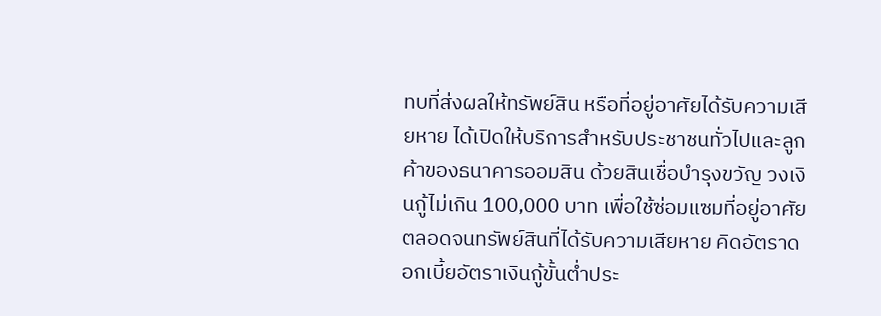ทบที่ส่งผลให้ทรัพย์สิน หรือที่อยู่อาศัยได้รับความเสียหาย ได้เปิดให้บริการสำหรับประชาชนทั่วไปและลูกค้าของธนาคารออมสิน ด้วยสินเชื่อบำรุงขวัญ วงเงินกู้ไม่เกิน 100,000 บาท เพื่อใช้ซ่อมแซมที่อยู่อาศัย ตลอดจนทรัพย์สินที่ได้รับความเสียหาย คิดอัตราดอกเบี้ยอัตราเงินกู้ขั้นต่ำประ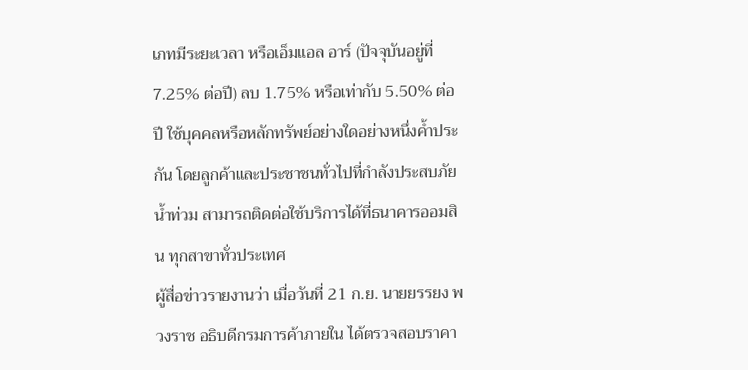เภทมีระยะเวลา หรือเอ็มแอล อาร์ (ปัจจุบันอยู่ที่ 7.25% ต่อปี) ลบ 1.75% หรือเท่ากับ 5.50% ต่อปี ใช้บุคคลหรือหลักทรัพย์อย่างใดอย่างหนึ่งค้ำประกัน โดยลูกค้าและประชาชนทั่วไปที่กำลังประสบภัยน้ำท่วม สามารถติดต่อใช้บริการได้ที่ธนาคารออมสิน ทุกสาขาทั่วประเทศ
ผู้สื่อข่าวรายงานว่า เมื่อวันที่ 21 ก.ย. นายยรรยง พวงราช อธิบดีกรมการค้าภายใน ได้ตรวจสอบราคา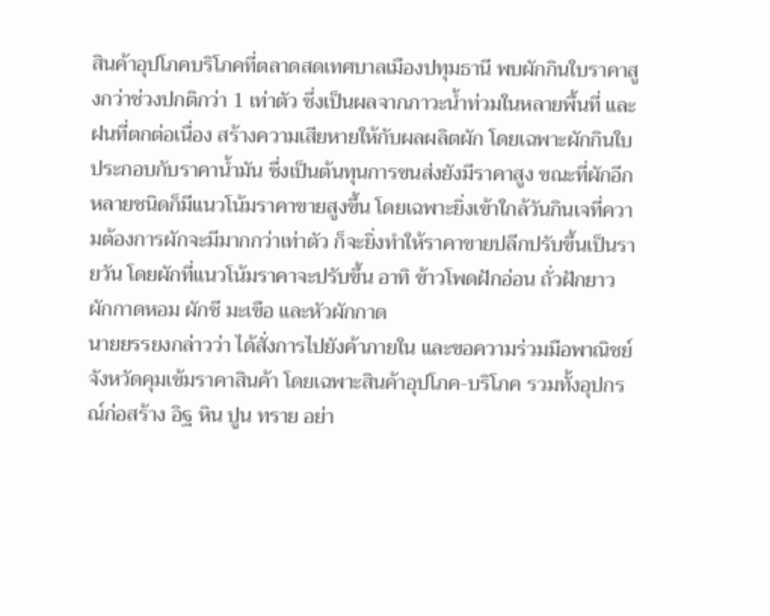สินค้าอุปโภคบริโภคที่ตลาดสดเทศบาลเมืองปทุมธานี พบผักกินใบราคาสูงกว่าช่วงปกติกว่า 1 เท่าตัว ซึ่งเป็นผลจากภาวะน้ำท่วมในหลายพื้นที่ และฝนที่ตกต่อเนื่อง สร้างความเสียหายให้กับผลผลิตผัก โดยเฉพาะผักกินใบ ประกอบกับราคาน้ำมัน ซึ่งเป็นต้นทุนการขนส่งยังมีราคาสูง ขณะที่ผักอีกหลายชนิดก็มีแนวโน้มราคาขายสูงขึ้น โดยเฉพาะยิ่งเข้าใกล้วันกินเจที่ความต้องการผักจะมีมากกว่าเท่าตัว ก็จะยิ่งทำให้ราคาขายปลีกปรับขึ้นเป็นรายวัน โดยผักที่แนวโน้มราคาจะปรับขึ้น อาทิ ข้าวโพดฝักอ่อน ถั่วฝักยาว ผักกาดหอม ผักชี มะเขือ และหัวผักกาด
นายยรรยงกล่าวว่า ได้สั่งการไปยังค้าภายใน และขอความร่วมมือพาณิชย์จังหวัดคุมเข้มราคาสินค้า โดยเฉพาะสินค้าอุปโภค-บริโภค รวมทั้งอุปกรณ์ก่อสร้าง อิฐ หิน ปูน ทราย อย่า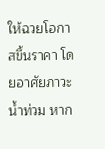ให้ฉวยโอกาสขึ้นราคา โดยอาศัยภาวะน้ำท่วม หาก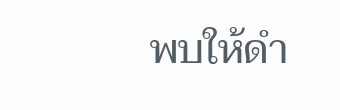พบให้ดำ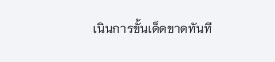เนินการขั้นเด็ดขาดทันที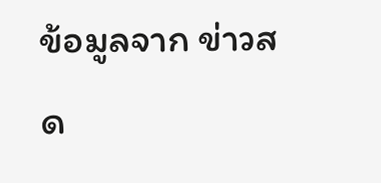ข้อมูลจาก ข่าวสด